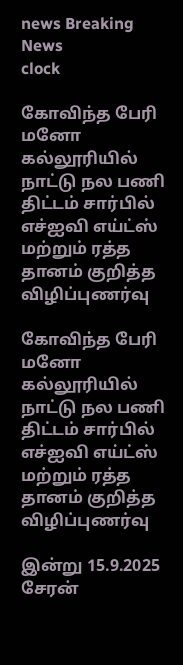news Breaking News
clock

கோவிந்த பேரி மனோ கல்லூரியில் நாட்டு நல பணி திட்டம் சார்பில் எச்ஐவி எய்ட்ஸ் மற்றும் ரத்த தானம் குறித்த விழிப்புணர்வு

கோவிந்த பேரி மனோ கல்லூரியில் நாட்டு நல பணி திட்டம் சார்பில் எச்ஐவி எய்ட்ஸ் மற்றும் ரத்த தானம் குறித்த விழிப்புணர்வு

இன்று 15.9.2025 சேரன்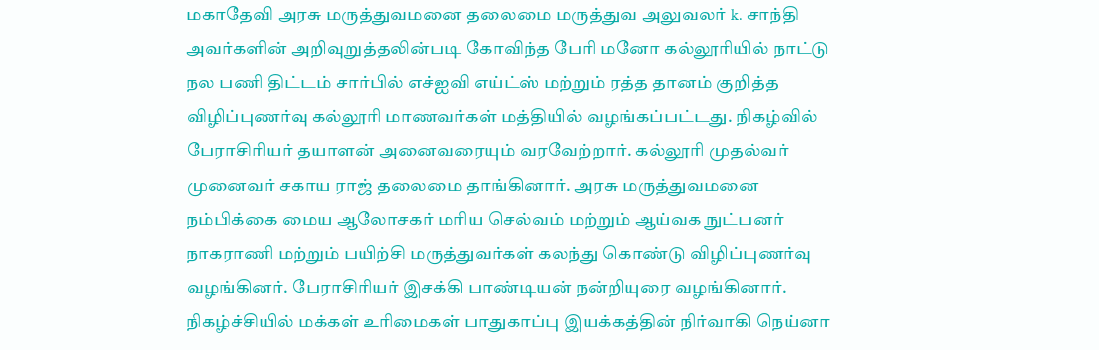மகாதேவி அரசு மருத்துவமனை தலைமை மருத்துவ அலுவலர் k. சாந்தி அவர்களின் அறிவுறுத்தலின்படி கோவிந்த பேரி மனோ கல்லூரியில் நாட்டு நல பணி திட்டம் சார்பில் எச்ஐவி எய்ட்ஸ் மற்றும் ரத்த தானம் குறித்த விழிப்புணர்வு கல்லூரி மாணவர்கள் மத்தியில் வழங்கப்பட்டது. நிகழ்வில் பேராசிரியர் தயாளன் அனைவரையும் வரவேற்றார். கல்லூரி முதல்வர் முனைவர் சகாய ராஜ் தலைமை தாங்கினார். அரசு மருத்துவமனை நம்பிக்கை மைய ஆலோசகர் மரிய செல்வம் மற்றும் ஆய்வக நுட்பனர் நாகராணி மற்றும் பயிற்சி மருத்துவர்கள் கலந்து கொண்டு விழிப்புணர்வு வழங்கினர். பேராசிரியர் இசக்கி பாண்டியன் நன்றியுரை வழங்கினார். நிகழ்ச்சியில் மக்கள் உரிமைகள் பாதுகாப்பு இயக்கத்தின் நிர்வாகி நெய்னா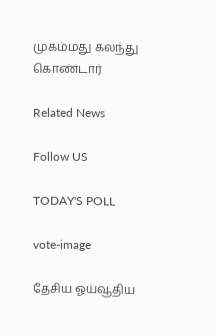முகம்மது கலந்து கொண்டார்

Related News

Follow US

TODAY'S POLL

vote-image

தேசிய ஓய்வூதிய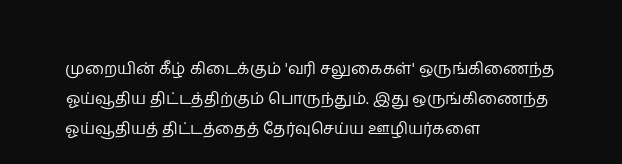முறையின் கீழ் கிடைக்கும் 'வரி சலுகைகள்' ஒருங்கிணைந்த ஓய்வூதிய திட்டத்திற்கும் பொருந்தும். இது ஒருங்கிணைந்த ஓய்வூதியத் திட்டத்தைத் தேர்வுசெய்ய ஊழியர்களை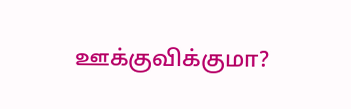ஊக்குவிக்குமா?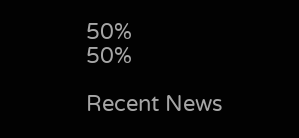50%
50%

Recent News